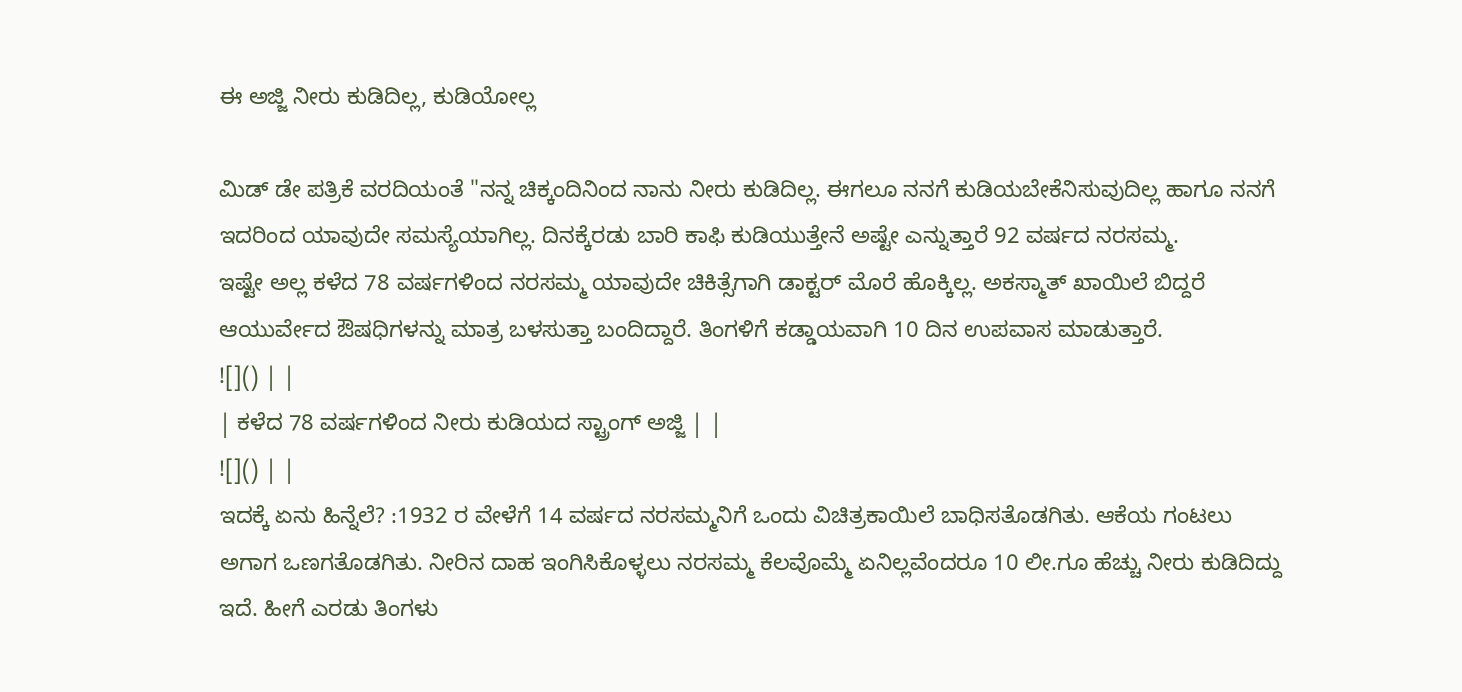ಈ ಅಜ್ಜಿ ನೀರು ಕುಡಿದಿಲ್ಲ, ಕುಡಿಯೋಲ್ಲ

ಮಿಡ್ ಡೇ ಪತ್ರಿಕೆ ವರದಿಯಂತೆ "ನನ್ನ ಚಿಕ್ಕಂದಿನಿಂದ ನಾನು ನೀರು ಕುಡಿದಿಲ್ಲ. ಈಗಲೂ ನನಗೆ ಕುಡಿಯಬೇಕೆನಿಸುವುದಿಲ್ಲ ಹಾಗೂ ನನಗೆ ಇದರಿಂದ ಯಾವುದೇ ಸಮಸ್ಯೆಯಾಗಿಲ್ಲ. ದಿನಕ್ಕೆರಡು ಬಾರಿ ಕಾಫಿ ಕುಡಿಯುತ್ತೇನೆ ಅಷ್ಟೇ ಎನ್ನುತ್ತಾರೆ 92 ವರ್ಷದ ನರಸಮ್ಮ.
ಇಷ್ಟೇ ಅಲ್ಲ ಕಳೆದ 78 ವರ್ಷಗಳಿಂದ ನರಸಮ್ಮ ಯಾವುದೇ ಚಿಕಿತ್ಸೆಗಾಗಿ ಡಾಕ್ಟರ್ ಮೊರೆ ಹೊಕ್ಕಿಲ್ಲ. ಅಕಸ್ಮಾತ್ ಖಾಯಿಲೆ ಬಿದ್ದರೆ ಆಯುರ್ವೇದ ಔಷಧಿಗಳನ್ನು ಮಾತ್ರ ಬಳಸುತ್ತಾ ಬಂದಿದ್ದಾರೆ. ತಿಂಗಳಿಗೆ ಕಡ್ಡಾಯವಾಗಿ 10 ದಿನ ಉಪವಾಸ ಮಾಡುತ್ತಾರೆ.
![]() | |
| ಕಳೆದ 78 ವರ್ಷಗಳಿಂದ ನೀರು ಕುಡಿಯದ ಸ್ಟ್ರಾಂಗ್ ಅಜ್ಜಿ | |
![]() | |
ಇದಕ್ಕೆ ಏನು ಹಿನ್ನೆಲೆ? :1932 ರ ವೇಳೆಗೆ 14 ವರ್ಷದ ನರಸಮ್ಮನಿಗೆ ಒಂದು ವಿಚಿತ್ರಕಾಯಿಲೆ ಬಾಧಿಸತೊಡಗಿತು. ಆಕೆಯ ಗಂಟಲು ಅಗಾಗ ಒಣಗತೊಡಗಿತು. ನೀರಿನ ದಾಹ ಇಂಗಿಸಿಕೊಳ್ಳಲು ನರಸಮ್ಮ ಕೆಲವೊಮ್ಮೆ ಏನಿಲ್ಲವೆಂದರೂ 10 ಲೀ.ಗೂ ಹೆಚ್ಚು ನೀರು ಕುಡಿದಿದ್ದು ಇದೆ. ಹೀಗೆ ಎರಡು ತಿಂಗಳು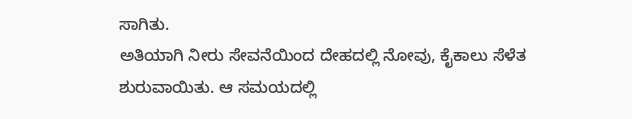ಸಾಗಿತು.
ಅತಿಯಾಗಿ ನೀರು ಸೇವನೆಯಿಂದ ದೇಹದಲ್ಲಿ ನೋವು, ಕೈಕಾಲು ಸೆಳೆತ ಶುರುವಾಯಿತು. ಆ ಸಮಯದಲ್ಲಿ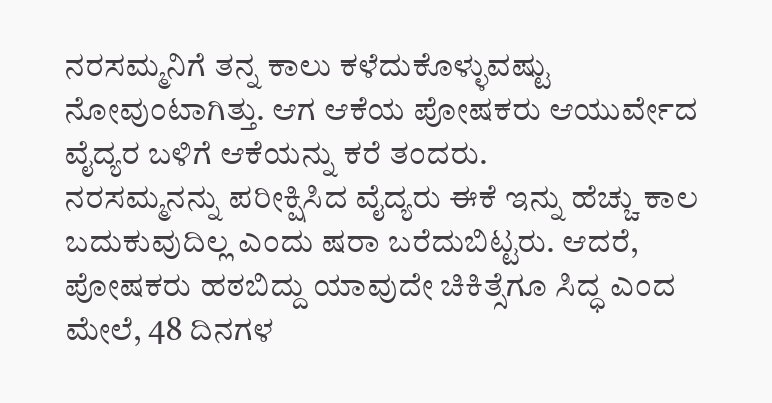ನರಸಮ್ಮನಿಗೆ ತನ್ನ ಕಾಲು ಕಳೆದುಕೊಳ್ಳುವಷ್ಟು ನೋವುಂಟಾಗಿತ್ತು. ಆಗ ಆಕೆಯ ಪೋಷಕರು ಆಯುರ್ವೇದ ವೈದ್ಯರ ಬಳಿಗೆ ಆಕೆಯನ್ನು ಕರೆ ತಂದರು.
ನರಸಮ್ಮನನ್ನು ಪರೀಕ್ಷಿಸಿದ ವೈದ್ಯರು ಈಕೆ ಇನ್ನು ಹೆಚ್ಚು ಕಾಲ ಬದುಕುವುದಿಲ್ಲ ಎಂದು ಷರಾ ಬರೆದುಬಿಟ್ಟರು. ಆದರೆ, ಪೋಷಕರು ಹಠಬಿದ್ದು ಯಾವುದೇ ಚಿಕಿತ್ಸೆಗೂ ಸಿದ್ಧ ಎಂದ ಮೇಲೆ, 48 ದಿನಗಳ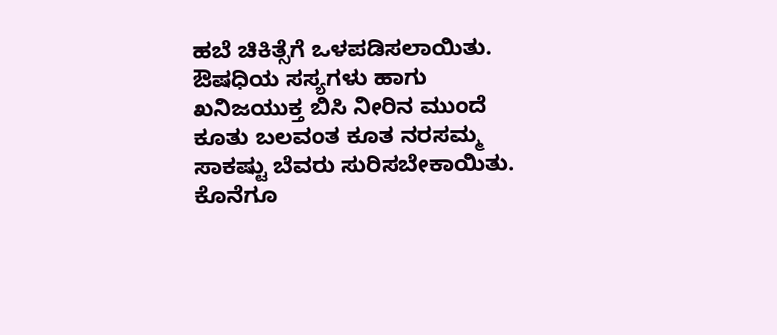ಹಬೆ ಚಿಕಿತ್ಸೆಗೆ ಒಳಪಡಿಸಲಾಯಿತು. ಔಷಧಿಯ ಸಸ್ಯಗಳು ಹಾಗು ಖನಿಜಯುಕ್ತ ಬಿಸಿ ನೀರಿನ ಮುಂದೆ ಕೂತು ಬಲವಂತ ಕೂತ ನರಸಮ್ಮ ಸಾಕಷ್ಟು ಬೆವರು ಸುರಿಸಬೇಕಾಯಿತು. ಕೊನೆಗೂ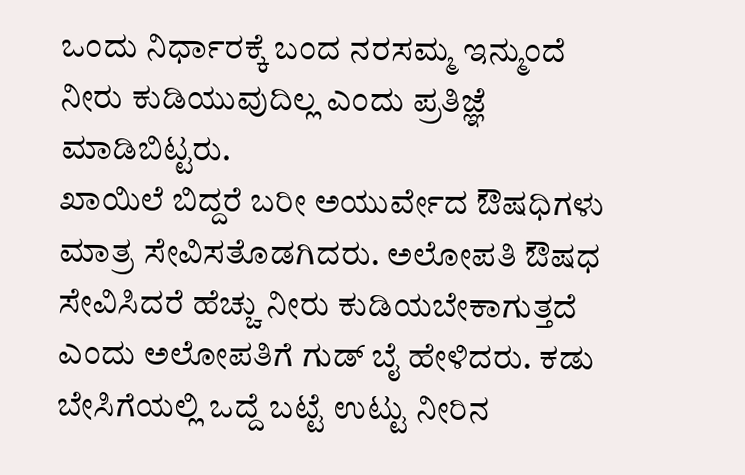ಒಂದು ನಿರ್ಧಾರಕ್ಕೆ ಬಂದ ನರಸಮ್ಮ ಇನ್ಮುಂದೆ ನೀರು ಕುಡಿಯುವುದಿಲ್ಲ ಎಂದು ಪ್ರತಿಜ್ಞೆ ಮಾಡಿಬಿಟ್ಟರು.
ಖಾಯಿಲೆ ಬಿದ್ದರೆ ಬರೀ ಅಯುರ್ವೇದ ಔಷಧಿಗಳು ಮಾತ್ರ ಸೇವಿಸತೊಡಗಿದರು. ಅಲೋಪತಿ ಔಷಧ ಸೇವಿಸಿದರೆ ಹೆಚ್ಚು ನೀರು ಕುಡಿಯಬೇಕಾಗುತ್ತದೆ ಎಂದು ಅಲೋಪತಿಗೆ ಗುಡ್ ಬೈ ಹೇಳಿದರು. ಕಡು ಬೇಸಿಗೆಯಲ್ಲಿ ಒದ್ದೆ ಬಟ್ಟೆ ಉಟ್ಟು ನೀರಿನ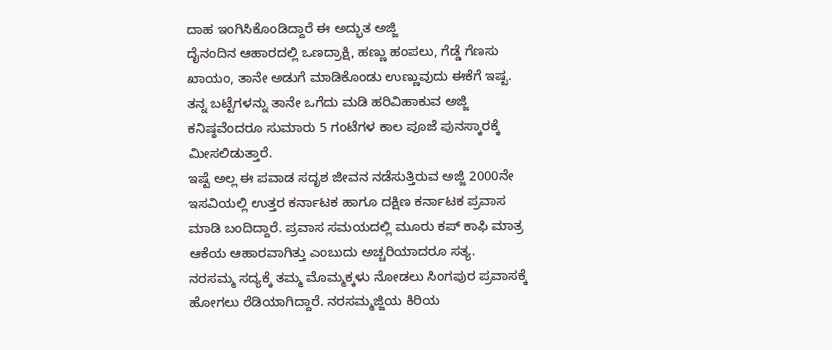ದಾಹ ಇಂಗಿಸಿಕೊಂಡಿದ್ದಾರೆ ಈ ಅದ್ಭುತ ಅಜ್ಜಿ
ದೈನಂದಿನ ಆಹಾರದಲ್ಲಿ ಒಣದ್ರಾಕ್ಷಿ, ಹಣ್ಣು ಹಂಪಲು, ಗೆಡ್ಡೆ ಗೆಣಸು ಖಾಯಂ, ತಾನೇ ಅಡುಗೆ ಮಾಡಿಕೊಂಡು ಉಣ್ಣುವುದು ಈಕೆಗೆ ಇಷ್ಟ. ತನ್ನ ಬಟ್ಟೆಗಳನ್ನು ತಾನೇ ಒಗೆದು ಮಡಿ ಹರಿವಿಹಾಕುವ ಅಜ್ಜಿ ಕನಿಷ್ಠವೆಂದರೂ ಸುಮಾರು 5 ಗಂಟೆಗಳ ಕಾಲ ಪೂಜೆ ಪುನಸ್ಕಾರಕ್ಕೆ ಮೀಸಲಿಡುತ್ತಾರೆ.
ಇಷ್ಟೆ ಅಲ್ಲ ಈ ಪವಾಡ ಸದೃಶ ಜೀವನ ನಡೆಸುತ್ತಿರುವ ಅಜ್ಜಿ 2000ನೇ ಇಸವಿಯಲ್ಲಿ ಉತ್ತರ ಕರ್ನಾಟಕ ಹಾಗೂ ದಕ್ಷಿಣ ಕರ್ನಾಟಕ ಪ್ರವಾಸ ಮಾಡಿ ಬಂದಿದ್ದಾರೆ. ಪ್ರವಾಸ ಸಮಯದಲ್ಲಿ ಮೂರು ಕಪ್ ಕಾಫಿ ಮಾತ್ರ ಆಕೆಯ ಆಹಾರವಾಗಿತ್ತು ಎಂಬುದು ಅಚ್ಚರಿಯಾದರೂ ಸತ್ಯ.
ನರಸಮ್ಮ ಸದ್ಯಕ್ಕೆ ತಮ್ಮ ಮೊಮ್ಮಕ್ಕಳು ನೋಡಲು ಸಿಂಗಪುರ ಪ್ರವಾಸಕ್ಕೆ ಹೋಗಲು ರೆಡಿಯಾಗಿದ್ದಾರೆ. ನರಸಮ್ಮಜ್ಜಿಯ ಕಿರಿಯ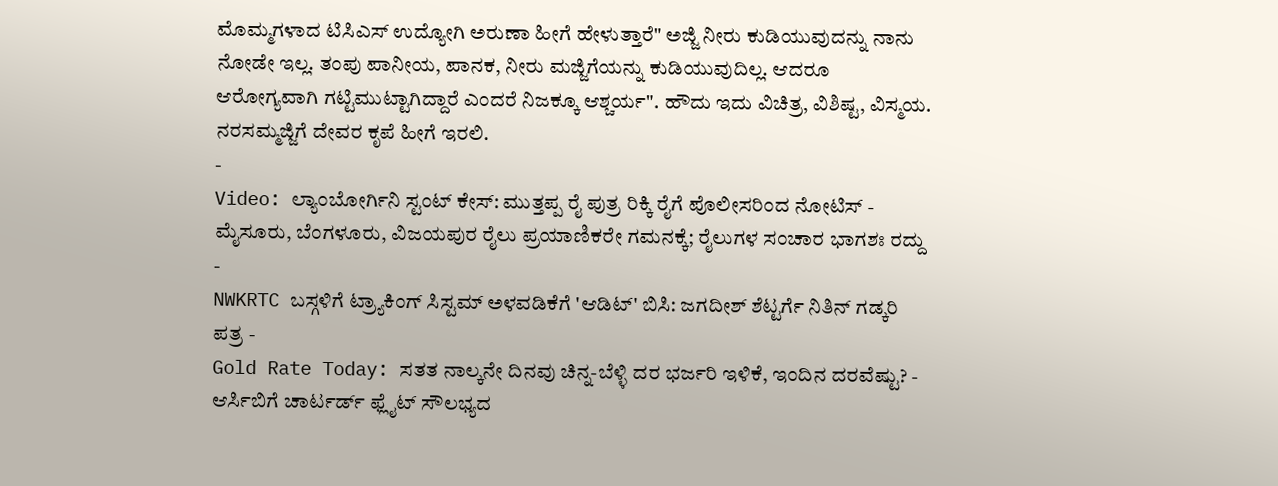ಮೊಮ್ಮಗಳಾದ ಟಿಸಿಎಸ್ ಉದ್ಯೋಗಿ ಅರುಣಾ ಹೀಗೆ ಹೇಳುತ್ತಾರೆ" ಅಜ್ಜಿ ನೀರು ಕುಡಿಯುವುದನ್ನು ನಾನು ನೋಡೇ ಇಲ್ಲ. ತಂಪು ಪಾನೀಯ, ಪಾನಕ, ನೀರು ಮಜ್ಜಿಗೆಯನ್ನು ಕುಡಿಯುವುದಿಲ್ಲ. ಆದರೂ ಆರೋಗ್ಯವಾಗಿ ಗಟ್ಟಿಮುಟ್ಟಾಗಿದ್ದಾರೆ ಎಂದರೆ ನಿಜಕ್ಕೂ ಆಶ್ಚರ್ಯ". ಹೌದು ಇದು ವಿಚಿತ್ರ, ವಿಶಿಷ್ಟ, ವಿಸ್ಮಯ. ನರಸಮ್ಮಜ್ಜಿಗೆ ದೇವರ ಕೃಪೆ ಹೀಗೆ ಇರಲಿ.
-
Video: ಲ್ಯಾಂಬೋರ್ಗಿನಿ ಸ್ಟಂಟ್ ಕೇಸ್: ಮುತ್ತಪ್ಪ ರೈ ಪುತ್ರ ರಿಕ್ಕಿ ರೈಗೆ ಪೊಲೀಸರಿಂದ ನೋಟಿಸ್ -
ಮೈಸೂರು, ಬೆಂಗಳೂರು, ವಿಜಯಪುರ ರೈಲು ಪ್ರಯಾಣಿಕರೇ ಗಮನಕ್ಕೆ; ರೈಲುಗಳ ಸಂಚಾರ ಭಾಗಶಃ ರದ್ದು -
NWKRTC ಬಸ್ಗಳಿಗೆ ಟ್ರ್ಯಾಕಿಂಗ್ ಸಿಸ್ಟಮ್ ಅಳವಡಿಕೆಗೆ 'ಆಡಿಟ್' ಬಿಸಿ: ಜಗದೀಶ್ ಶೆಟ್ಟರ್ಗೆ ನಿತಿನ್ ಗಡ್ಕರಿ ಪತ್ರ -
Gold Rate Today: ಸತತ ನಾಲ್ಕನೇ ದಿನವು ಚಿನ್ನ-ಬೆಳ್ಳಿ ದರ ಭರ್ಜರಿ ಇಳಿಕೆ, ಇಂದಿನ ದರವೆಷ್ಟು? -
ಆರ್ಸಿಬಿಗೆ ಚಾರ್ಟರ್ಡ್ ಫ್ಲೈಟ್ ಸೌಲಭ್ಯದ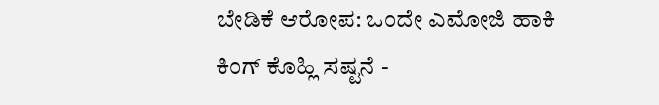ಬೇಡಿಕೆ ಆರೋಪ: ಒಂದೇ ಎಮೋಜಿ ಹಾಕಿ ಕಿಂಗ್ ಕೊಹ್ಲಿ ಸಷ್ಟನೆ -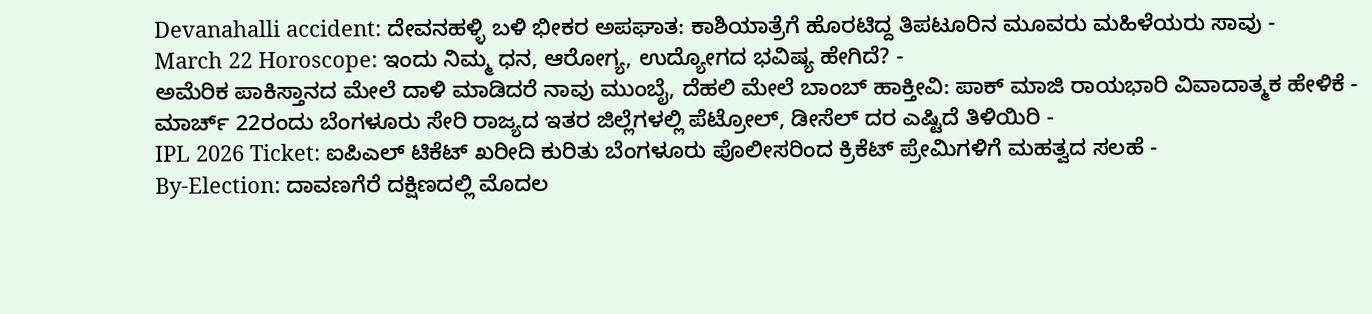Devanahalli accident: ದೇವನಹಳ್ಳಿ ಬಳಿ ಭೀಕರ ಅಪಘಾತ: ಕಾಶಿಯಾತ್ರೆಗೆ ಹೊರಟಿದ್ದ ತಿಪಟೂರಿನ ಮೂವರು ಮಹಿಳೆಯರು ಸಾವು -
March 22 Horoscope: ಇಂದು ನಿಮ್ಮ ಧನ, ಆರೋಗ್ಯ, ಉದ್ಯೋಗದ ಭವಿಷ್ಯ ಹೇಗಿದೆ? -
ಅಮೆರಿಕ ಪಾಕಿಸ್ತಾನದ ಮೇಲೆ ದಾಳಿ ಮಾಡಿದರೆ ನಾವು ಮುಂಬೈ, ದೆಹಲಿ ಮೇಲೆ ಬಾಂಬ್ ಹಾಕ್ತೀವಿ: ಪಾಕ್ ಮಾಜಿ ರಾಯಭಾರಿ ವಿವಾದಾತ್ಮಕ ಹೇಳಿಕೆ -
ಮಾರ್ಚ್ 22ರಂದು ಬೆಂಗಳೂರು ಸೇರಿ ರಾಜ್ಯದ ಇತರ ಜಿಲ್ಲೆಗಳಲ್ಲಿ ಪೆಟ್ರೋಲ್, ಡೀಸೆಲ್ ದರ ಎಷ್ಟಿದೆ ತಿಳಿಯಿರಿ -
IPL 2026 Ticket: ಐಪಿಎಲ್ ಟಿಕೆಟ್ ಖರೀದಿ ಕುರಿತು ಬೆಂಗಳೂರು ಪೊಲೀಸರಿಂದ ಕ್ರಿಕೆಟ್ ಪ್ರೇಮಿಗಳಿಗೆ ಮಹತ್ವದ ಸಲಹೆ -
By-Election: ದಾವಣಗೆರೆ ದಕ್ಷಿಣದಲ್ಲಿ ಮೊದಲ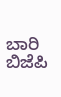ಬಾರಿ ಬಿಜೆಪಿ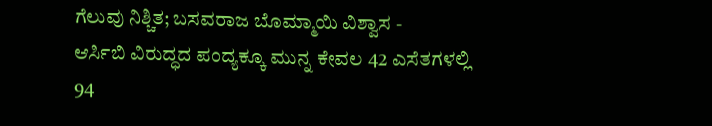ಗೆಲುವು ನಿಶ್ಚಿತ; ಬಸವರಾಜ ಬೊಮ್ಮಾಯಿ ವಿಶ್ವಾಸ -
ಆರ್ಸಿಬಿ ವಿರುದ್ಧದ ಪಂದ್ಯಕ್ಕೂ ಮುನ್ನ ಕೇವಲ 42 ಎಸೆತಗಳಲ್ಲಿ 94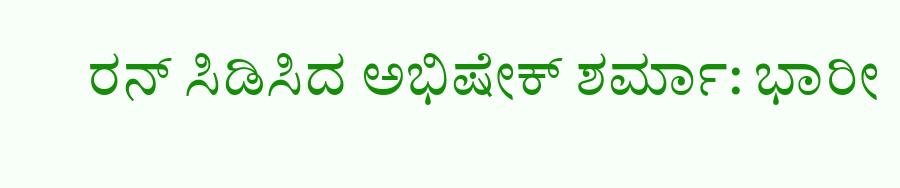ರನ್ ಸಿಡಿಸಿದ ಅಭಿಷೇಕ್ ಶರ್ಮಾ: ಭಾರೀ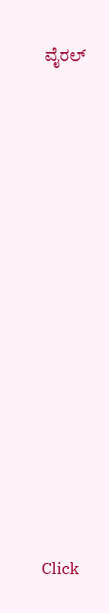ವೈರಲ್














Click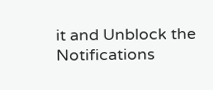it and Unblock the Notifications